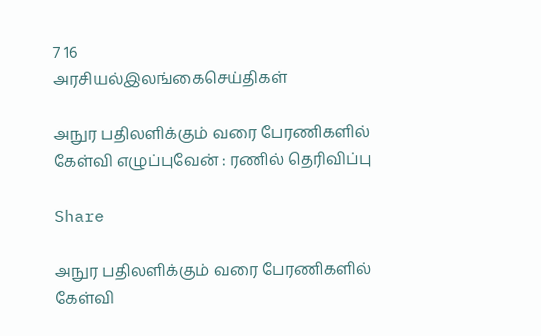7 16
அரசியல்இலங்கைசெய்திகள்

அநுர பதிலளிக்கும் வரை பேரணிகளில் கேள்வி எழுப்புவேன் : ரணில் தெரிவிப்பு

Share

அநுர பதிலளிக்கும் வரை பேரணிகளில் கேள்வி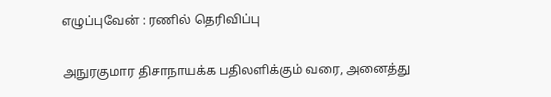எழுப்புவேன் : ரணில் தெரிவிப்பு

அநுரகுமார திசாநாயக்க பதிலளிக்கும் வரை, அனைத்து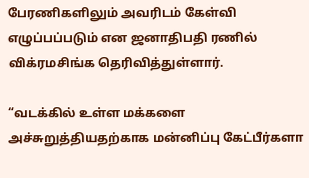பேரணிகளிலும் அவரிடம் கேள்வி எழுப்பப்படும் என ஜனாதிபதி ரணில் விக்ரமசிங்க தெரிவித்துள்ளார்.

“வடக்கில் உள்ள மக்களை அச்சுறுத்தியதற்காக மன்னிப்பு கேட்பீர்களா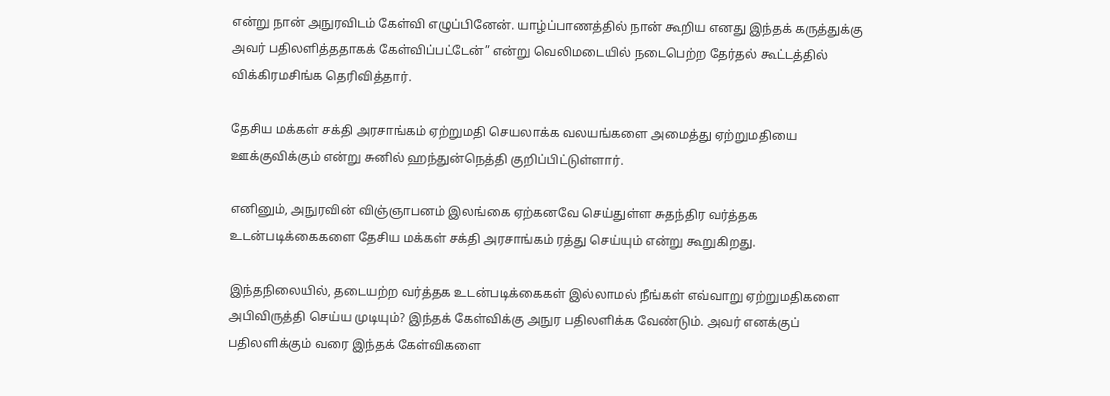என்று நான் அநுரவிடம் கேள்வி எழுப்பினேன். யாழ்ப்பாணத்தில் நான் கூறிய எனது இந்தக் கருத்துக்கு அவர் பதிலளித்ததாகக் கேள்விப்பட்டேன்” என்று வெலிமடையில் நடைபெற்ற தேர்தல் கூட்டத்தில் விக்கிரமசிங்க தெரிவித்தார்.

தேசிய மக்கள் சக்தி அரசாங்கம் ஏற்றுமதி செயலாக்க வலயங்களை அமைத்து ஏற்றுமதியை ஊக்குவிக்கும் என்று சுனில் ஹந்துன்நெத்தி குறிப்பிட்டுள்ளார்.

எனினும், அநுரவின் விஞ்ஞாபனம் இலங்கை ஏற்கனவே செய்துள்ள சுதந்திர வர்த்தக உடன்படிக்கைகளை தேசிய மக்கள் சக்தி அரசாங்கம் ரத்து செய்யும் என்று கூறுகிறது.

இந்தநிலையில், தடையற்ற வர்த்தக உடன்படிக்கைகள் இல்லாமல் நீங்கள் எவ்வாறு ஏற்றுமதிகளை அபிவிருத்தி செய்ய முடியும்? இந்தக் கேள்விக்கு அநுர பதிலளிக்க வேண்டும். அவர் எனக்குப் பதிலளிக்கும் வரை இந்தக் கேள்விகளை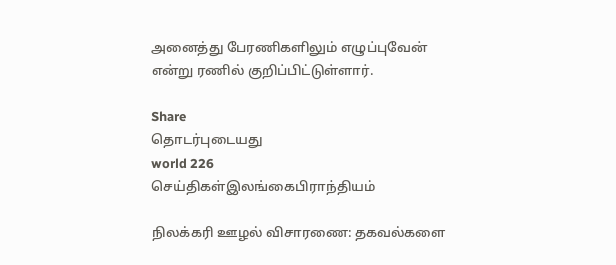அனைத்து பேரணிகளிலும் எழுப்புவேன் என்று ரணில் குறிப்பிட்டுள்ளார்.

Share
தொடர்புடையது
world 226
செய்திகள்இலங்கைபிராந்தியம்

நிலக்கரி ஊழல் விசாரணை: தகவல்களை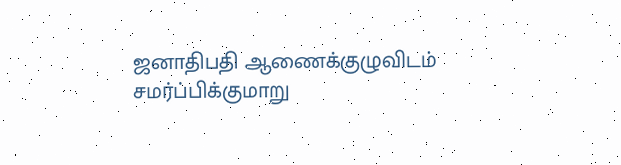ஜனாதிபதி ஆணைக்குழுவிடம் சமர்ப்பிக்குமாறு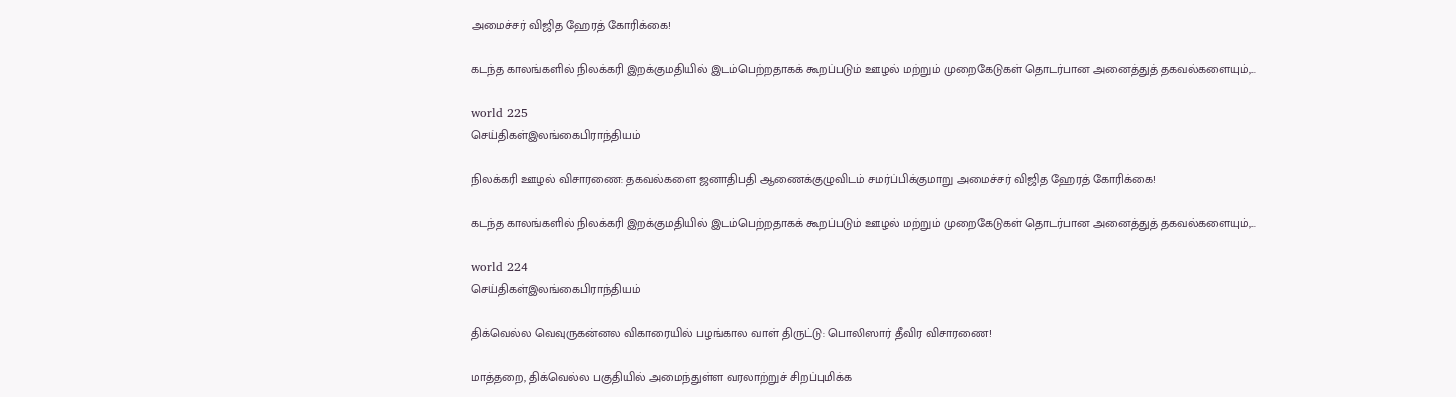அமைச்சர் விஜித ஹேரத் கோரிக்கை!

கடந்த காலங்களில் நிலக்கரி இறக்குமதியில் இடம்பெற்றதாகக் கூறப்படும் ஊழல் மற்றும் முறைகேடுகள் தொடர்பான அனைத்துத் தகவல்களையும்,...

world 225
செய்திகள்இலங்கைபிராந்தியம்

நிலக்கரி ஊழல் விசாரணை: தகவல்களை ஜனாதிபதி ஆணைக்குழுவிடம் சமர்ப்பிக்குமாறு அமைச்சர் விஜித ஹேரத் கோரிக்கை!

கடந்த காலங்களில் நிலக்கரி இறக்குமதியில் இடம்பெற்றதாகக் கூறப்படும் ஊழல் மற்றும் முறைகேடுகள் தொடர்பான அனைத்துத் தகவல்களையும்,...

world 224
செய்திகள்இலங்கைபிராந்தியம்

திக்வெல்ல வெவுருகன்னல விகாரையில் பழங்கால வாள் திருட்டு: பொலிஸார் தீவிர விசாரணை!

மாத்தறை, திக்வெல்ல பகுதியில் அமைந்துள்ள வரலாற்றுச் சிறப்புமிக்க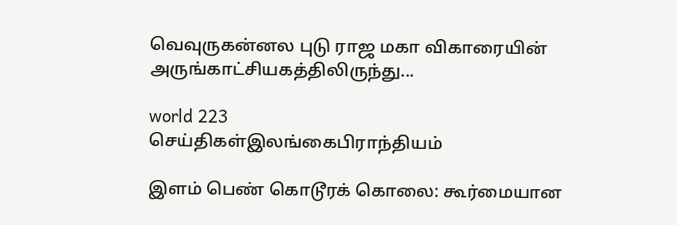வெவுருகன்னல புடு ராஜ மகா விகாரையின் அருங்காட்சியகத்திலிருந்து...

world 223
செய்திகள்இலங்கைபிராந்தியம்

இளம் பெண் கொடூரக் கொலை: கூர்மையான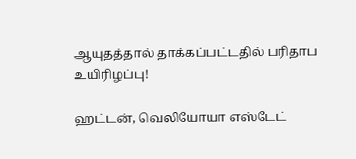ஆயுதத்தால் தாக்கப்பட்டதில் பரிதாப உயிரிழப்பு!

ஹட்டன், வெலியோயா எஸ்டேட்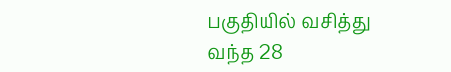பகுதியில் வசித்து வந்த 28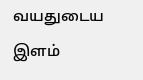வயதுடைய இளம்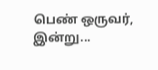பெண் ஒருவர், இன்று...